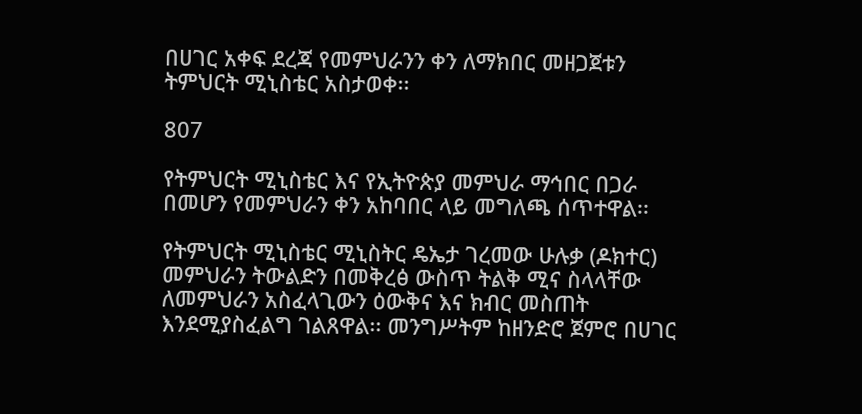በሀገር አቀፍ ደረጃ የመምህራንን ቀን ለማክበር መዘጋጀቱን ትምህርት ሚኒስቴር አስታወቀ፡፡

807

የትምህርት ሚኒስቴር እና የኢትዮጵያ መምህራ ማኅበር በጋራ በመሆን የመምህራን ቀን አከባበር ላይ መግለጫ ሰጥተዋል፡፡

የትምህርት ሚኒስቴር ሚኒስትር ዴኤታ ገረመው ሁሉቃ (ዶክተር) መምህራን ትውልድን በመቅረፅ ውስጥ ትልቅ ሚና ስላላቸው ለመምህራን አስፈላጊውን ዕውቅና እና ክብር መስጠት እንደሚያስፈልግ ገልጸዋል፡፡ መንግሥትም ከዘንድሮ ጀምሮ በሀገር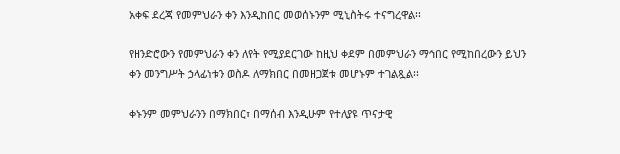አቀፍ ደረጃ የመምህራን ቀን እንዲከበር መወሰኑንም ሚኒስትሩ ተናግረዋል፡፡

የዘንድሮውን የመምህራን ቀን ለየት የሚያደርገው ከዚህ ቀደም በመምህራን ማኅበር የሚከበረውን ይህን ቀን መንግሥት ኃላፊነቱን ወስዶ ለማክበር በመዘጋጀቱ መሆኑም ተገልጿል፡፡

ቀኑንም መምህራንን በማክበር፣ በማሰብ እንዲሁም የተለያዩ ጥናታዊ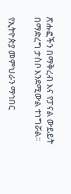ጽሑፎችን በማቅረብ እና የፓናል ውይይት በማድረግ ታስቦ እንደሚውል ተነግሯል፡፡

የኢትዮጵያ መምህራን ማኅበር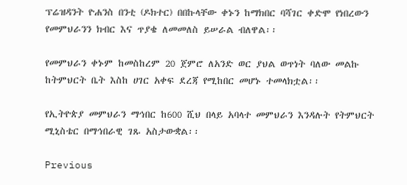ፕሬዝዳንት ዮሐንስ በንቲ (ዶክተር) በበኩላቸው ቀኑን ከማክበር ባሻገር ቀድሞ የነበረውን የመምህራንን ክብር እና ጥያቄ ለመመለስ ይሠራል ብለዋል፡፡

የመምህራን ቀኑም ከመስከረም 20 ጀምሮ ለአንድ ወር ያህል ወጥነት ባለው መልኩ ከትምህርት ቤት እስከ ሀገር አቀፍ ደረጃ የሚከበር መሆኑ ተመላክቷል፡፡

የኢትዮጵያ መምህራን ማኅበር ከ600 ሺህ በላይ አባላተ መምህራን እንዳሉት የትምህርት ሚኒስቴር በማኅበራዊ ገጹ አስታውቋል፡፡

Previous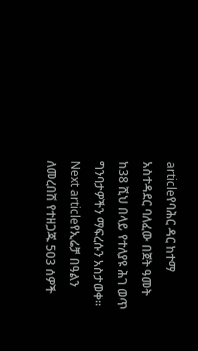articleየባሕር ዳር ከተማ አስተዳደር ባለፈው በጀት ዓመት ከ38 ሺህ በላይ የተለያዩ ሕገ ወጥ ግንባታዎችን ማፍረሱን አስታወቀ።
Next articleየኢሬቻ በዓልን ለመረበሽ የተዘጋጁ 503 ሰዎች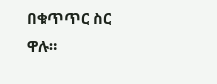በቁጥጥር ስር ዋሉ።